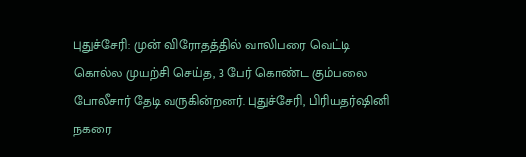புதுச்சேரி: முன் விரோதத்தில் வாலிபரை வெட்டி கொல்ல முயற்சி செய்த, 3 பேர் கொண்ட கும்பலை  போலீசார் தேடி வருகின்றனர். புதுச்சேரி, பிரியதர்ஷினி நகரை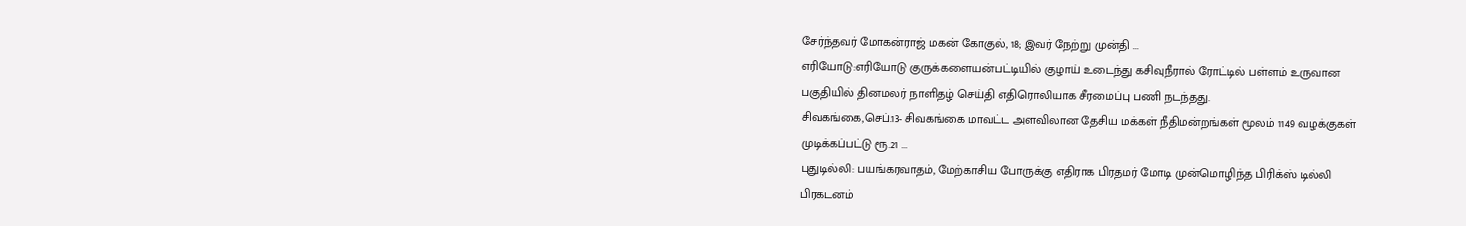சேர்ந்தவர் மோகன்ராஜ் மகன் கோகுல், 18; இவர் நேற்று முன்தி ...
எரியோடு:எரியோடு குருக்களையன்பட்டியில் குழாய் உடைந்து கசிவுநீரால் ரோட்டில் பள்ளம் உருவான பகுதியில் தினமலர் நாளிதழ் செய்தி எதிரொலியாக சீரமைப்பு பணி நடந்தது.
சிவகங்கை,செப்.13- சிவகங்கை மாவட்ட அளவிலான தேசிய மக்கள் நீதிமன்றங்கள் மூலம் 1149 வழக்குகள் முடிக்கப்பட்டு ரூ.21 ...
புதுடில்லி: பயங்கரவாதம், மேற்காசிய போருக்கு எதிராக பிரதமர் மோடி முன்மொழிந்த பிரிக்ஸ் டில்லி பிரகடனம்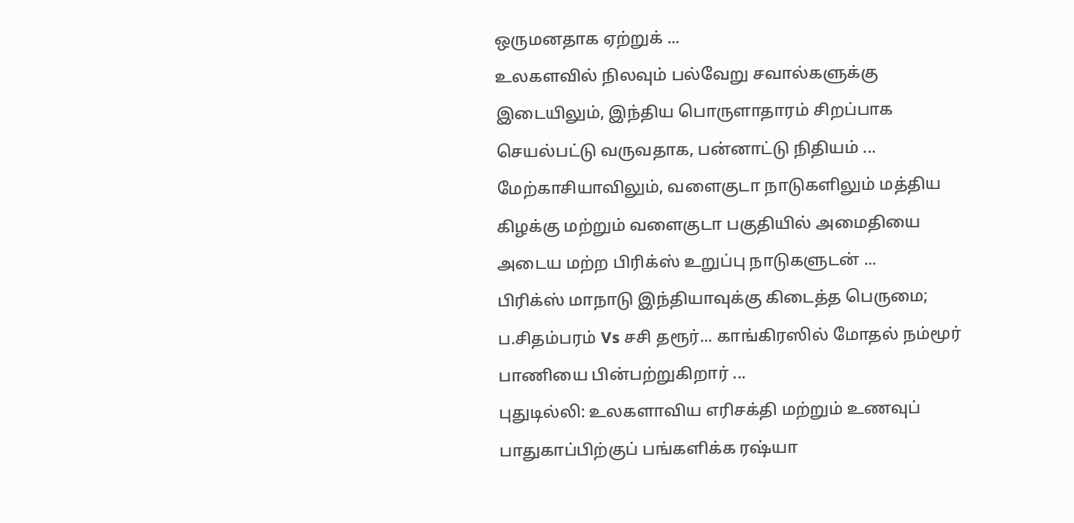ஒருமனதாக ஏற்றுக் ...
உலகளவில் நிலவும் பல்வேறு சவால்களுக்கு இடையிலும், இந்திய பொருளாதாரம் சிறப்பாக செயல்பட்டு வருவதாக, பன்னாட்டு நிதியம் ...
மேற்காசியாவிலும், வளைகுடா நாடுகளிலும் மத்திய கிழக்கு மற்றும் வளைகுடா பகுதியில் அமைதியை அடைய மற்ற பிரிக்ஸ் உறுப்பு நாடுகளுடன் ...
பிரிக்ஸ் மாநாடு இந்தியாவுக்கு கிடைத்த பெருமை; ப.சிதம்பரம் Vs சசி தரூர்... காங்கிரஸில் மோதல் நம்மூர் பாணியை பின்பற்றுகிறார் ...
புதுடில்லி: உலகளாவிய எரிசக்தி மற்றும் உணவுப் பாதுகாப்பிற்குப் பங்களிக்க ரஷ்யா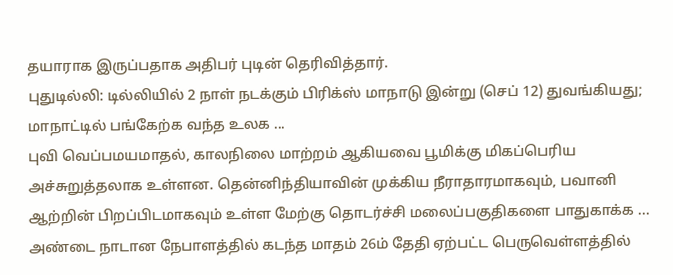தயாராக இருப்பதாக அதிபர் புடின் தெரிவித்தார்.
புதுடில்லி: டில்லியில் 2 நாள் நடக்கும் பிரிக்ஸ் மாநாடு இன்று (செப் 12) துவங்கியது; மாநாட்டில் பங்கேற்க வந்த உலக ...
புவி வெப்பமயமாதல், காலநிலை மாற்றம் ஆகியவை பூமிக்கு மிகப்பெரிய அச்சுறுத்தலாக உள்ளன. தென்னிந்தியாவின் முக்கிய நீராதாரமாகவும், பவானி ஆற்றின் பிறப்பிடமாகவும் உள்ள மேற்கு தொடர்ச்சி மலைப்பகுதிகளை பாதுகாக்க ...
அண்டை நாடான நேபாளத்தில் கடந்த மாதம் 26ம் தேதி ஏற்பட்ட பெருவெள்ளத்தில்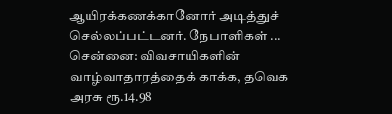ஆயிரக்கணக்கானோர் அடித்துச் செல்லப்பட்டனர். நேபாளிகள் ...
சென்னை: விவசாயிகளின் வாழ்வாதாரத்தைக் காக்க, தவெக அரசு ரூ.14.98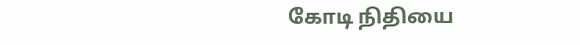கோடி நிதியை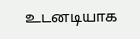உடனடியாக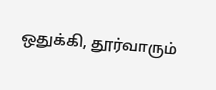ஒதுக்கி, தூர்வாரும்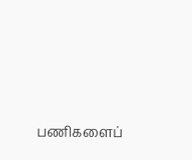பணிகளைப்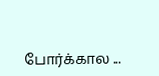போர்க்கால ...